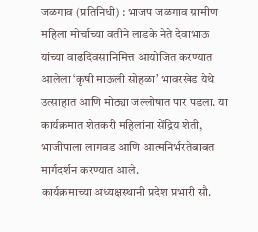जळगाव (प्रतिनिधी) : भाजप जळगाव ग्रामीण महिला मोर्चाच्या वतीने लाडके नेते देवाभाऊ यांच्या वाढदिवसानिमित्त आयोजित करण्यात आलेला ‘कृषी माऊली सोहळा’ भावरखेड येथे उत्साहात आणि मोठ्या जल्लोषात पार पडला. या कार्यक्रमात शेतकरी महिलांना सेंद्रिय शेती, भाजीपाला लागवड आणि आत्मनिर्भरतेबाबत मार्गदर्शन करण्यात आले.
कार्यक्रमाच्या अध्यक्षस्थानी प्रदेश प्रभारी सौ.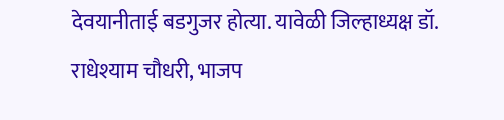देवयानीताई बडगुजर होत्या. यावेळी जिल्हाध्यक्ष डॉ. राधेश्याम चौधरी, भाजप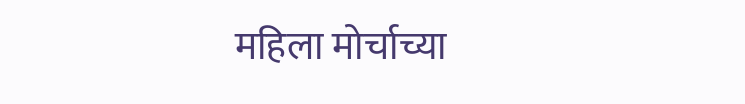महिला मोर्चाच्या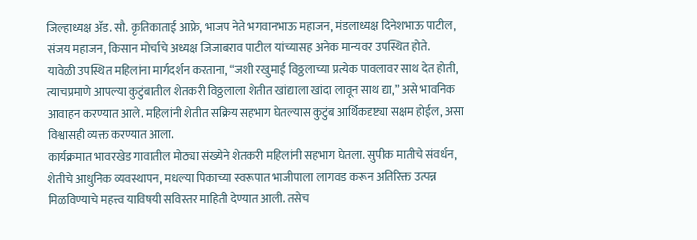जिल्हाध्यक्ष ॲड. सौ. कृतिकाताई आफ्रे, भाजप नेते भगवानभाऊ महाजन, मंडलाध्यक्ष दिनेशभाऊ पाटील, संजय महाजन, किसान मोर्चाचे अध्यक्ष जिजाबराव पाटील यांच्यासह अनेक मान्यवर उपस्थित होते.
यावेळी उपस्थित महिलांना मार्गदर्शन करताना, “जशी रखुमाई विठ्ठलाच्या प्रत्येक पावलावर साथ देत होती, त्याचप्रमाणे आपल्या कुटुंबातील शेतकरी विठ्ठलाला शेतीत खांद्याला खांदा लावून साथ द्या,” असे भावनिक आवाहन करण्यात आले. महिलांनी शेतीत सक्रिय सहभाग घेतल्यास कुटुंब आर्थिकदृष्ट्या सक्षम होईल, असा विश्वासही व्यक्त करण्यात आला.
कार्यक्रमात भावरखेड गावातील मोठ्या संख्येने शेतकरी महिलांनी सहभाग घेतला. सुपीक मातीचे संवर्धन, शेतीचे आधुनिक व्यवस्थापन, मधल्या पिकाच्या स्वरूपात भाजीपाला लागवड करून अतिरिक्त उत्पन्न मिळविण्याचे महत्त्व याविषयी सविस्तर माहिती देण्यात आली. तसेच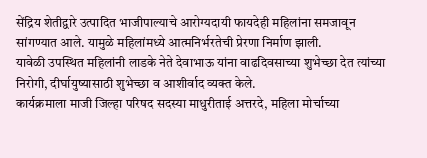सेंद्रिय शेतीद्वारे उत्पादित भाजीपाल्याचे आरोग्यदायी फायदेही महिलांना समजावून सांगण्यात आले. यामुळे महिलांमध्ये आत्मनिर्भरतेची प्रेरणा निर्माण झाली.
यावेळी उपस्थित महिलांनी लाडके नेते देवाभाऊ यांना वाढदिवसाच्या शुभेच्छा देत त्यांच्या निरोगी, दीर्घायुष्यासाठी शुभेच्छा व आशीर्वाद व्यक्त केले.
कार्यक्रमाला माजी जिल्हा परिषद सदस्या माधुरीताई अत्तरदे, महिला मोर्चाच्या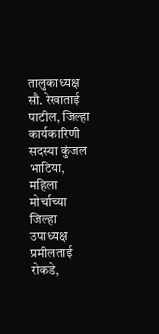तालुकाध्यक्ष सौ. रेखाताई पाटील, जिल्हा कार्यकारिणी सदस्या कुंजल भाटिया, महिला मोर्चाच्या जिल्हा उपाध्यक्ष प्रमीलताई रोकडे,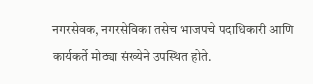नगरसेवक, नगरसेविका तसेच भाजपचे पदाधिकारी आणि कार्यकर्ते मोठ्या संख्येने उपस्थित होते.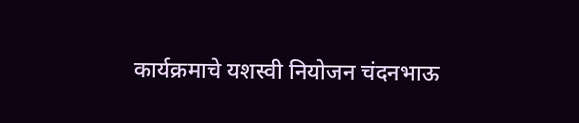कार्यक्रमाचे यशस्वी नियोजन चंदनभाऊ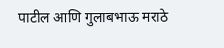पाटील आणि गुलाबभाऊ मराठे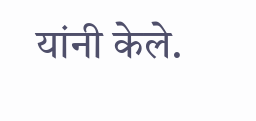यांनी केले.